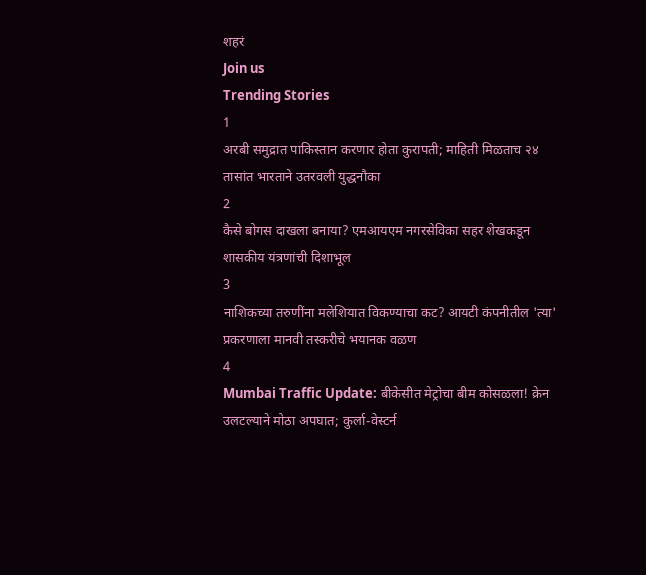शहरं
Join us
Trending Stories
1
अरबी समुद्रात पाकिस्तान करणार होता कुरापती; माहिती मिळताच २४ तासांत भारताने उतरवली युद्धनौका
2
कैसे बोगस दाखला बनाया? एमआयएम नगरसेविका सहर शेखकडून शासकीय यंत्रणांची दिशाभूल
3
नाशिकच्या तरुणींना मलेशियात विकण्याचा कट? आयटी कंपनीतील 'त्या' प्रकरणाला मानवी तस्करीचे भयानक वळण
4
Mumbai Traffic Update: बीकेसीत मेट्रोचा बीम कोसळला! क्रेन उलटल्याने मोठा अपघात; कुर्ला-वेस्टर्न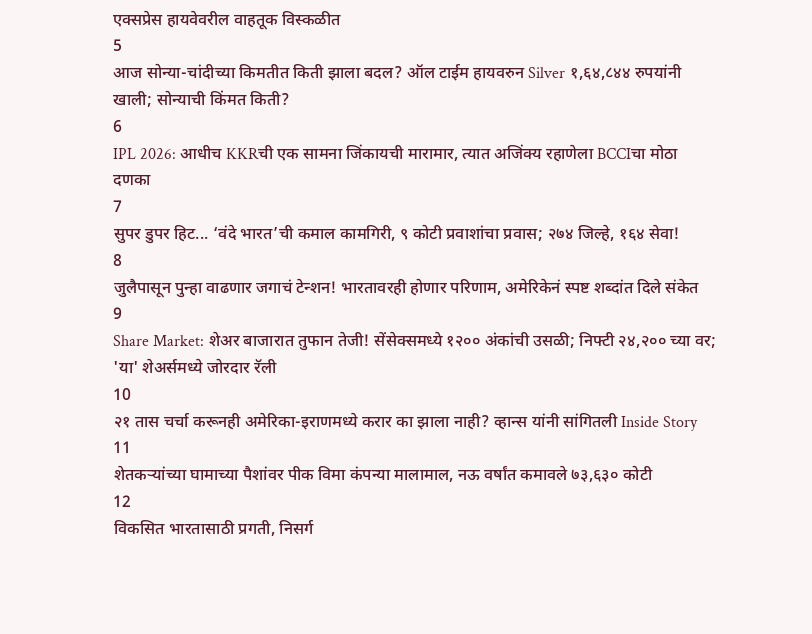एक्सप्रेस हायवेवरील वाहतूक विस्कळीत
5
आज सोन्या-चांदीच्या किमतीत किती झाला बदल? ऑल टाईम हायवरुन Silver १,६४,८४४ रुपयांनी खाली; सोन्याची किंमत किती?
6
IPL 2026: आधीच KKRची एक सामना जिंकायची मारामार, त्यात अजिंक्य रहाणेला BCCIचा मोठा दणका
7
सुपर डुपर हिट... ‘वंदे भारत’ची कमाल कामगिरी, ९ कोटी प्रवाशांचा प्रवास; २७४ जिल्हे, १६४ सेवा!
8
जुलैपासून पुन्हा वाढणार जगाचं टेन्शन! भारतावरही होणार परिणाम, अमेरिकेनं स्पष्ट शब्दांत दिले संकेत
9
Share Market: शेअर बाजारात तुफान तेजी! सेंसेक्समध्ये १२०० अंकांची उसळी; निफ्टी २४,२०० च्या वर; 'या' शेअर्समध्ये जोरदार रॅली
10
२१ तास चर्चा करूनही अमेरिका-इराणमध्ये करार का झाला नाही? व्हान्स यांनी सांगितली Inside Story
11
शेतकऱ्यांच्या घामाच्या पैशांवर पीक विमा कंपन्या मालामाल, नऊ वर्षांत कमावले ७३,६३० कोटी
12
विकसित भारतासाठी प्रगती, निसर्ग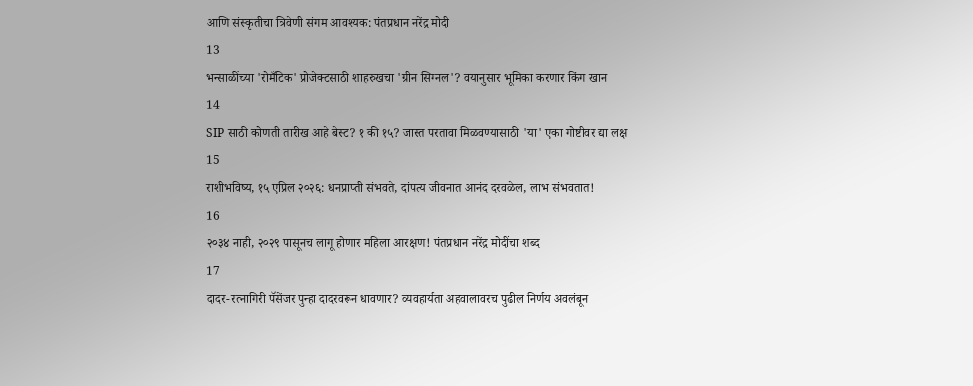आणि संस्कृतीचा त्रिवेणी संगम आवश्यक: पंतप्रधान नरेंद्र मोदी
13
भन्साळींच्या 'रोमँटिक' प्रोजेक्टसाठी शाहरुखचा 'ग्रीन सिग्नल'? वयानुसार भूमिका करणार किंग खान
14
SIP साठी कोणती तारीख आहे बेस्ट? १ की १५? जास्त परतावा मिळवण्यासाठी 'या' एका गोष्टीवर द्या लक्ष
15
राशीभविष्य, १५ एप्रिल २०२६: धनप्राप्ती संभवते, दांपत्य जीवनात आनंद दरवळेल, लाभ संभवतात!
16
२०३४ नाही, २०२९ पासूनच लागू होणार महिला आरक्षण! पंतप्रधान नरेंद्र मोदींचा शब्द
17
दादर-रत्नागिरी पॅसेंजर पुन्हा दादरवरून धावणार? व्यवहार्यता अहवालावरच पुढील निर्णय अवलंबून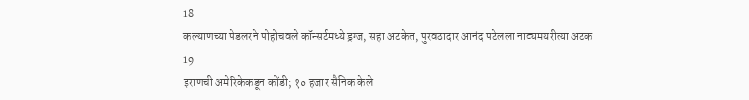18
कल्याणच्या पेडलरने पोहोचवले कॉन्सर्टमध्ये ड्रग्ज, सहा अटकेत, पुरवठादार आनंद पटेलला नाट्यमयरीत्या अटक
19
इराणची अमेरिकेकडून कोंडी; १० हजार सैनिक केले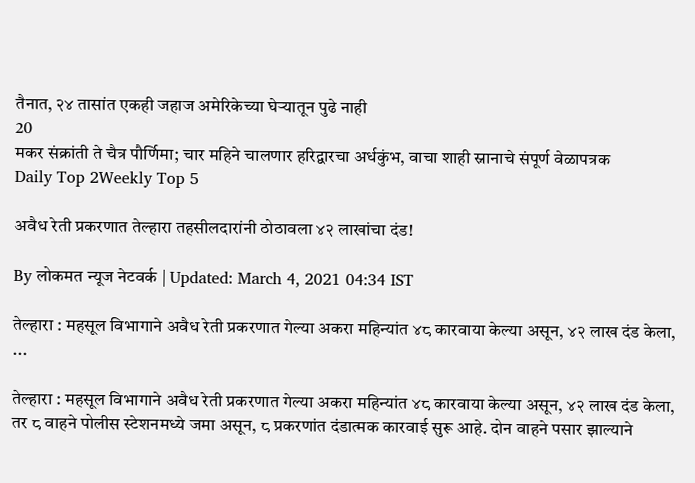तैनात, २४ तासांत एकही जहाज अमेरिकेच्या घेऱ्यातून पुढे नाही
20
मकर संक्रांती ते चैत्र पौर्णिमा; चार महिने चालणार हरिद्वारचा अर्धकुंभ, वाचा शाही स्नानाचे संपूर्ण वेळापत्रक
Daily Top 2Weekly Top 5

अवैध रेती प्रकरणात तेल्हारा तहसीलदारांनी ठोठावला ४२ लाखांचा दंड!

By लोकमत न्यूज नेटवर्क | Updated: March 4, 2021 04:34 IST

तेल्हारा : महसूल विभागाने अवैध रेती प्रकरणात गेल्या अकरा महिन्यांत ४८ कारवाया केल्या असून, ४२ लाख दंड केला, ...

तेल्हारा : महसूल विभागाने अवैध रेती प्रकरणात गेल्या अकरा महिन्यांत ४८ कारवाया केल्या असून, ४२ लाख दंड केला, तर ८ वाहने पोलीस स्टेशनमध्ये जमा असून, ८ प्रकरणांत दंडात्मक कारवाई सुरू आहे. दोन वाहने पसार झाल्याने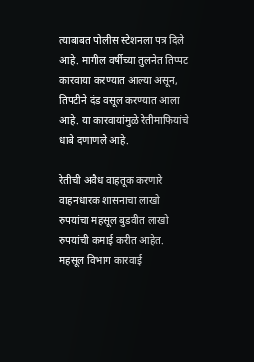त्याबाबत पोलीस स्टेशनला पत्र दिले आहे. मागील वर्षीच्या तुलनेत तिप्पट कारवाया करण्यात आल्या असून, तिपटीने दंड वसूल करण्यात आला आहे. या कारवायांमुळे रेतीमाफियांचे धाबे दणाणले आहे.

रेतीची अवैध वाहतूक करणारे वाहनधारक शासनाचा लाखो रुपयांचा महसूल बुडवीत लाखो रुपयांची कमाई करीत आहेत. महसूल विभाग कारवाई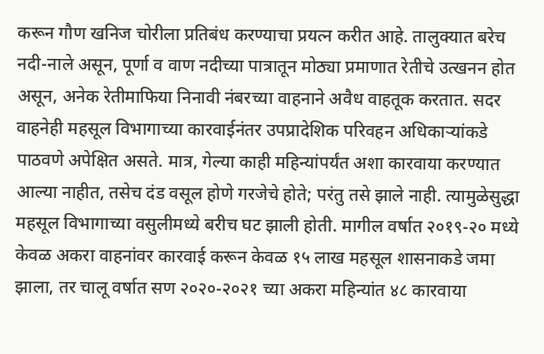करून गौण खनिज चोरीला प्रतिबंध करण्याचा प्रयत्न करीत आहे. तालुक्यात बरेच नदी-नाले असून, पूर्णा व वाण नदीच्या पात्रातून मोठ्या प्रमाणात रेतीचे उत्खनन होत असून, अनेक रेतीमाफिया निनावी नंबरच्या वाहनाने अवैध वाहतूक करतात. सदर वाहनेही महसूल विभागाच्या कारवाईनंतर उपप्रादेशिक परिवहन अधिकाऱ्यांकडे पाठवणे अपेक्षित असते. मात्र, गेल्या काही महिन्यांपर्यंत अशा कारवाया करण्यात आल्या नाहीत, तसेच दंड वसूल होणे गरजेचे होते; परंतु तसे झाले नाही. त्यामुळेसुद्धा महसूल विभागाच्या वसुलीमध्ये बरीच घट झाली होती. मागील वर्षात २०१९-२० मध्ये केवळ अकरा वाहनांवर कारवाई करून केवळ १५ लाख महसूल शासनाकडे जमा झाला, तर चालू वर्षात सण २०२०-२०२१ च्या अकरा महिन्यांत ४८ कारवाया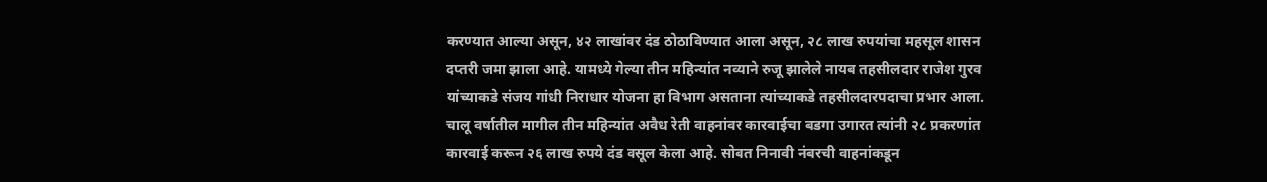करण्यात आल्या असून, ४२ लाखांवर दंड ठोठाविण्यात आला असून, २८ लाख रुपयांचा महसूल शासन दप्तरी जमा झाला आहे. यामध्ये गेल्या तीन महिन्यांत नव्याने रुजू झालेले नायब तहसीलदार राजेश गुरव यांच्याकडे संजय गांधी निराधार योजना हा विभाग असताना त्यांच्याकडे तहसीलदारपदाचा प्रभार आला. चालू वर्षातील मागील तीन महिन्यांत अवैध रेती वाहनांवर कारवाईचा बडगा उगारत त्यांनी २८ प्रकरणांत कारवाई करून २६ लाख रुपये दंड वसूल केला आहे. सोबत निनावी नंबरची वाहनांकडून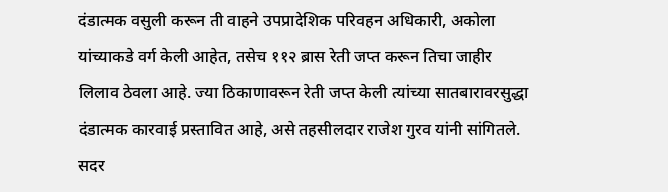दंडात्मक वसुली करून ती वाहने उपप्रादेशिक परिवहन अधिकारी, अकोला यांच्याकडे वर्ग केली आहेत, तसेच ११२ ब्रास रेती जप्त करून तिचा जाहीर लिलाव ठेवला आहे. ज्या ठिकाणावरून रेती जप्त केली त्यांच्या सातबारावरसुद्धा दंडात्मक कारवाई प्रस्तावित आहे, असे तहसीलदार राजेश गुरव यांनी सांगितले. सदर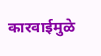कारवाईमुळे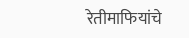रेतीमाफियांचे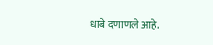धाबे दणाणले आहे.